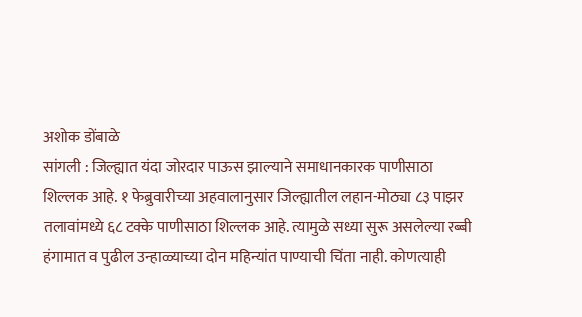अशोक डोंबाळे
सांगली : जिल्ह्यात यंदा जोरदार पाऊस झाल्याने समाधानकारक पाणीसाठा शिल्लक आहे. १ फेब्रुवारीच्या अहवालानुसार जिल्ह्यातील लहान-मोठ्या ८३ पाझर तलावांमध्ये ६८ टक्के पाणीसाठा शिल्लक आहे. त्यामुळे सध्या सुरू असलेल्या रब्बी हंगामात व पुढील उन्हाळ्याच्या दोन महिन्यांत पाण्याची चिंता नाही. कोणत्याही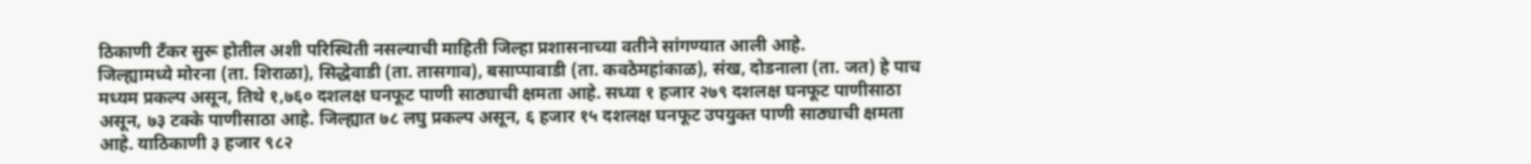ठिकाणी टँकर सुरू होतील अशी परिस्थिती नसल्याची माहिती जिल्हा प्रशासनाच्या वतीने सांगण्यात आली आहे.
जिल्ह्यामध्ये मोरना (ता. शिराळा), सिद्धेवाडी (ता. तासगाव), बसाप्पावाडी (ता. कवठेमहांकाळ), संख, दोडनाला (ता. जत) हे पाच मध्यम प्रकल्प असून, तिथे १,७६० दशलक्ष घनफूट पाणी साठ्याची क्षमता आहे. सध्या १ हजार २७९ दशलक्ष घनफूट पाणीसाठा असून, ७३ टक्के पाणीसाठा आहे. जिल्ह्यात ७८ लघु प्रकल्प असून, ६ हजार १५ दशलक्ष घनफूट उपयुक्त पाणी साठ्याची क्षमता आहे. याठिकाणी ३ हजार ९८२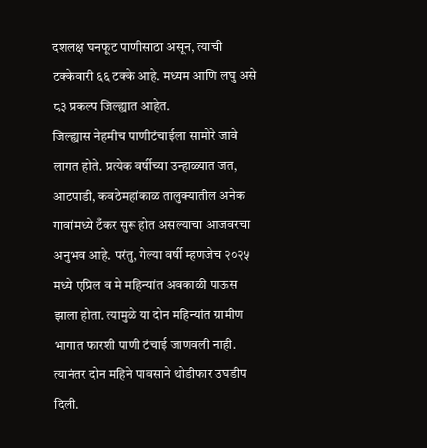दशलक्ष घनफूट पाणीसाठा असून, त्याची टक्केवारी ६६ टक्के आहे. मध्यम आणि लघु असे ८३ प्रकल्प जिल्ह्यात आहेत.
जिल्ह्यास नेहमीच पाणीटंचाईला सामोरे जावे लागत होते. प्रत्येक वर्षीच्या उन्हाळ्यात जत, आटपाडी, कवठेमहांकाळ तालुक्यातील अनेक गावांमध्ये टँकर सुरू होत असल्याचा आजवरचा अनुभव आहे. परंतु, गेल्या वर्षी म्हणजेच २०२५ मध्ये एप्रिल व मे महिन्यांत अवकाळी पाऊस झाला होता. त्यामुळे या दोन महिन्यांत ग्रामीण भागात फारशी पाणी टंचाई जाणवली नाही. त्यानंतर दोन महिने पावसाने थोडीफार उघडीप दिली.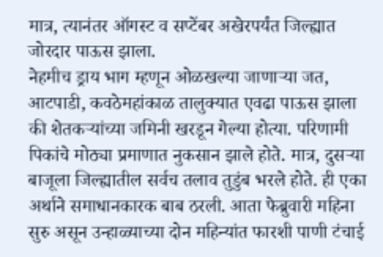मात्र, त्यानंतर ऑगस्ट व सप्टेंबर अखेरपर्यंत जिल्ह्यात जोरदार पाऊस झाला.
नेहमीच ड्राय भाग म्हणून ओळखल्या जाणाऱ्या जत, आटपाडी, कवठेमहांकाळ तालुक्यात एवढा पाऊस झाला की शेतकऱ्यांच्या जमिनी खरडून गेल्या होत्या. परिणामी पिकांचे मोठ्या प्रमाणात नुकसान झाले होते. मात्र, दुसऱ्या बाजूला जिल्ह्यातील सर्वच तलाव तुडुंब भरले होते. ही एका अर्थाने समाधानकारक बाब ठरली. आता फेब्रुवारी महिना सुरु असून उन्हाळ्याच्या दोन महिन्यांत फारशी पाणी टंचाई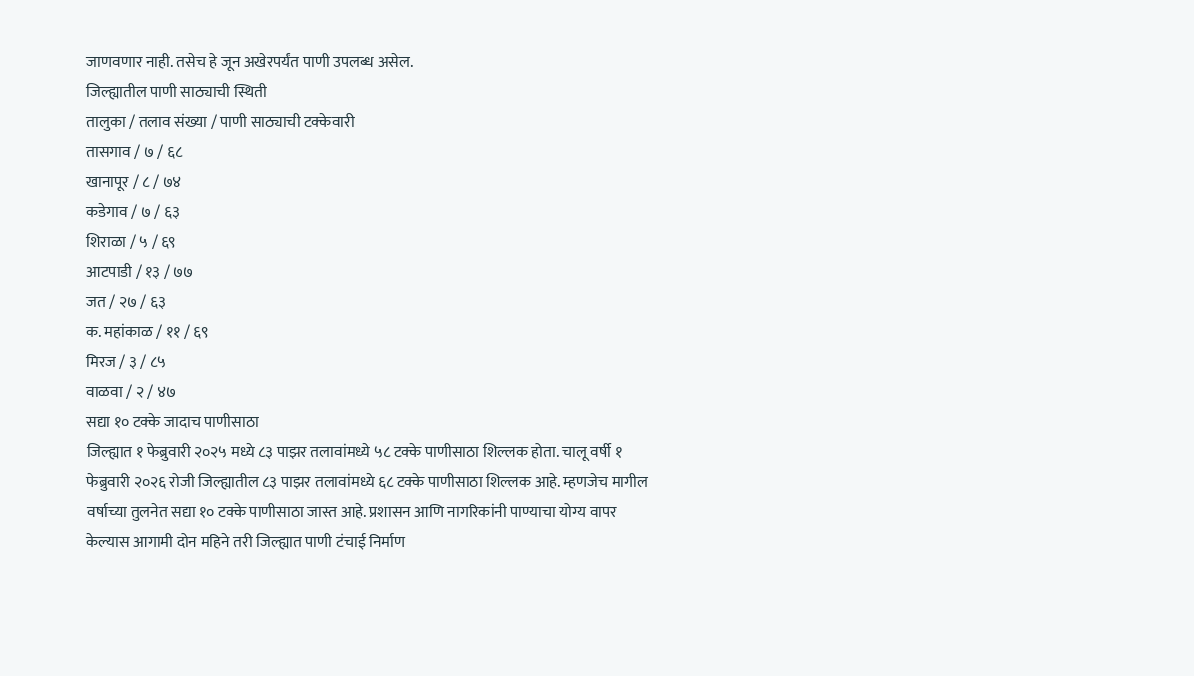जाणवणार नाही. तसेच हे जून अखेरपर्यंत पाणी उपलब्ध असेल.
जिल्ह्यातील पाणी साठ्याची स्थिती
तालुका / तलाव संख्या / पाणी साठ्याची टक्केवारी
तासगाव / ७ / ६८
खानापूर / ८ / ७४
कडेगाव / ७ / ६३
शिराळा / ५ / ६९
आटपाडी / १३ / ७७
जत / २७ / ६३
क. महांकाळ / ११ / ६९
मिरज / ३ / ८५
वाळवा / २ / ४७
सद्या १० टक्के जादाच पाणीसाठा
जिल्ह्यात १ फेब्रुवारी २०२५ मध्ये ८३ पाझर तलावांमध्ये ५८ टक्के पाणीसाठा शिल्लक होता. चालू वर्षी १ फेब्रुवारी २०२६ रोजी जिल्ह्यातील ८३ पाझर तलावांमध्ये ६८ टक्के पाणीसाठा शिल्लक आहे. म्हणजेच मागील वर्षाच्या तुलनेत सद्या १० टक्के पाणीसाठा जास्त आहे. प्रशासन आणि नागरिकांनी पाण्याचा योग्य वापर केल्यास आगामी दोन महिने तरी जिल्ह्यात पाणी टंचाई निर्माण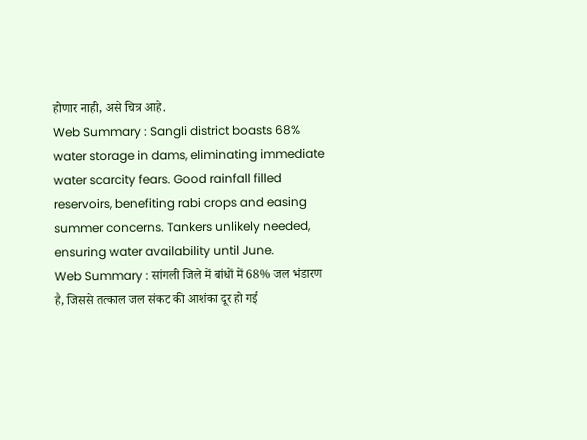होणार नाही, असे चित्र आहे.
Web Summary : Sangli district boasts 68% water storage in dams, eliminating immediate water scarcity fears. Good rainfall filled reservoirs, benefiting rabi crops and easing summer concerns. Tankers unlikely needed, ensuring water availability until June.
Web Summary : सांगली जिले में बांधों में 68% जल भंडारण है, जिससे तत्काल जल संकट की आशंका दूर हो गई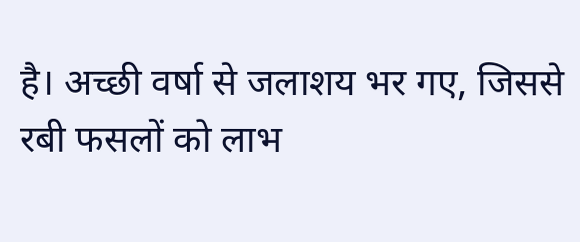है। अच्छी वर्षा से जलाशय भर गए, जिससे रबी फसलों को लाभ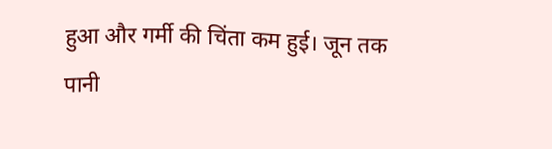हुआ और गर्मी की चिंता कम हुई। जून तक पानी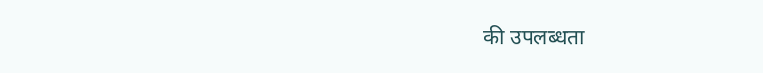की उपलब्धता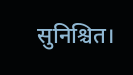सुनिश्चित।